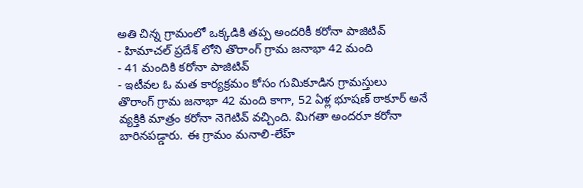అతి చిన్న గ్రామంలో ఒక్కడికి తప్ప అందరికీ కరోనా పాజిటివ్
- హిమాచల్ ప్రదేశ్ లోని తొరాంగ్ గ్రామ జనాభా 42 మంది
- 41 మందికి కరోనా పాజిటివ్
- ఇటీవల ఓ మత కార్యక్రమం కోసం గుమికూడిన గ్రామస్తులు
తొరాంగ్ గ్రామ జనాభా 42 మంది కాగా, 52 ఏళ్ల భూషణ్ ఠాకూర్ అనే వ్యక్తికి మాత్రం కరోనా నెగెటివ్ వచ్చింది. మిగతా అందరూ కరోనా బారినపడ్డారు. ఈ గ్రామం మనాలి-లేహ్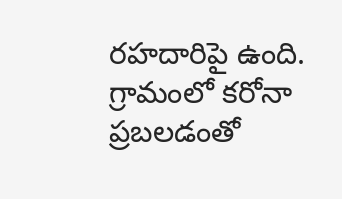రహదారిపై ఉంది. గ్రామంలో కరోనా ప్రబలడంతో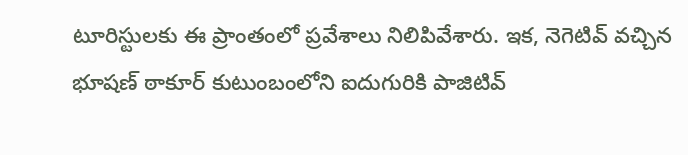టూరిస్టులకు ఈ ప్రాంతంలో ప్రవేశాలు నిలిపివేశారు. ఇక, నెగెటివ్ వచ్చిన భూషణ్ ఠాకూర్ కుటుంబంలోని ఐదుగురికి పాజిటివ్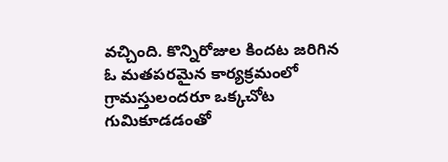వచ్చింది. కొన్నిరోజుల కిందట జరిగిన ఓ మతపరమైన కార్యక్రమంలో గ్రామస్తులందరూ ఒక్కచోట గుమికూడడంతో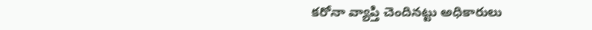కరోనా వ్యాప్తి చెందినట్టు అధికారులు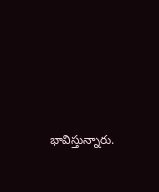భావిస్తున్నారు.